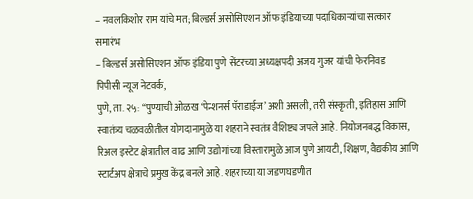– नवलकिशोर राम यांचे मत; बिल्डर्स असोसिएशन ऑफ इंडियाच्या पदाधिकाऱ्यांचा सत्कार समारंभ
– बिल्डर्स असोसिएशन ऑफ इंडिया पुणे सेंटरच्या अध्यक्षपदी अजय गुजर यांची फेरनिवड
पिपीसी न्यूज नेटवर्क,
पुणे, ता. २५: “पुण्याची ओळख ‘पेन्शनर्स पॅराडाईज’ अशी असली, तरी संस्कृती, इतिहास आणि स्वातंत्र्य चळवळीतील योगदानामुळे या शहराने स्वतंत्र वैशिष्ट्य जपले आहे. नियोजनबद्ध विकास, रिअल इस्टेट क्षेत्रातील वाढ आणि उद्योगांच्या विस्तारामुळे आज पुणे आयटी, शिक्षण, वैद्यकीय आणि स्टार्टअप क्षेत्राचे प्रमुख केंद्र बनले आहे. शहराच्या या जडणघडणीत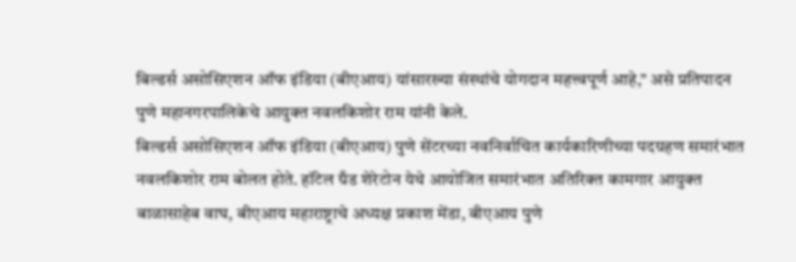बिल्डर्स असोसिएशन ऑफ इंडिया (बीएआय) यांसारख्या संस्थांचे योगदान महत्त्वपूर्ण आहे,” असे प्रतिपादन पुणे महानगरपालिकेचे आयुक्त नवलकिशोर राम यांनी केले.
बिल्डर्स असोसिएशन ऑफ इंडिया (बीएआय) पुणे सेंटरच्या नवनिर्वाचित कार्यकारिणीच्या पदग्रहण समारंभात नवलकिशोर राम बोलत होते. हॉटेल ग्रँड शेरेटोन येथे आयोजित समारंभात अतिरिक्त कामगार आयुक्त बाळासाहेब वाघ, बीएआय महाराष्ट्राचे अध्यक्ष प्रकाश मेंडा, बीएआय पुणे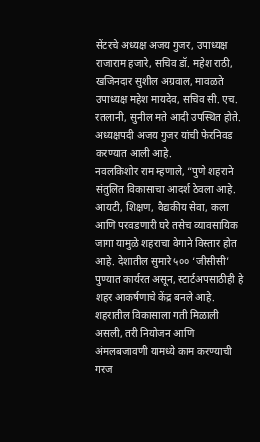सेंटरचे अध्यक्ष अजय गुजर, उपाध्यक्ष राजाराम हजारे, सचिव डॉ. महेश राठी, खजिनदार सुशील अग्रवाल, मावळते उपाध्यक्ष महेश मायदेव, सचिव सी. एच. रतलानी, सुनील मते आदी उपस्थित होते. अध्यक्षपदी अजय गुजर यांची फेरनिवड करण्यात आली आहे.
नवलकिशोर राम म्हणाले, “पुणे शहराने संतुलित विकासाचा आदर्श ठेवला आहे. आयटी, शिक्षण, वैद्यकीय सेवा, कला आणि परवडणारी घरे तसेच व्यावसायिक जागा यामुळे शहराचा वेगाने विस्तार होत आहे. देशातील सुमारे ५०० ‘जीसीसी’ पुण्यात कार्यरत असून, स्टार्टअपसाठीही हे शहर आकर्षणाचे केंद्र बनले आहे. शहरातील विकासाला गती मिळाली असली, तरी नियोजन आणि अंमलबजावणी यामध्ये काम करण्याची गरज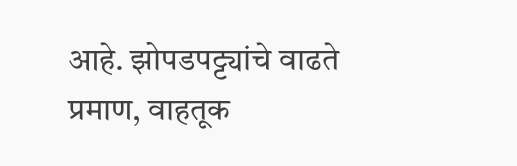आहे. झोपडपट्ट्यांचे वाढते प्रमाण, वाहतूक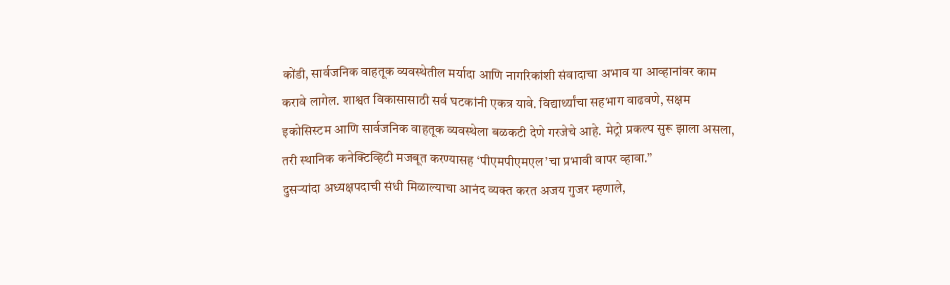कोंडी, सार्वजनिक वाहतूक व्यवस्थेतील मर्यादा आणि नागरिकांशी संवादाचा अभाव या आव्हानांवर काम करावे लागेल. शाश्वत विकासासाठी सर्व घटकांनी एकत्र यावे. विद्यार्थ्यांचा सहभाग वाढवणे, सक्षम इकोसिस्टम आणि सार्वजनिक वाहतूक व्यवस्थेला बळकटी देणे गरजेचे आहे. मेट्रो प्रकल्प सुरू झाला असला, तरी स्थानिक कनेक्टिव्हिटी मजबूत करण्यासह ‘पीएमपीएमएल’चा प्रभावी वापर व्हावा.”
दुसऱ्यांदा अध्यक्षपदाची संधी मिळाल्याचा आनंद व्यक्त करत अजय गुजर म्हणाले,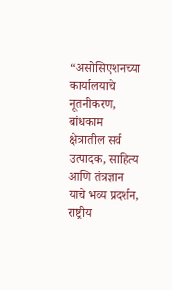“असोसिएशनच्या कार्यालयाचे नूतनीकरण, बांधकाम क्षेत्रातील सर्व उत्पादक, साहित्य आणि तंत्रज्ञान याचे भव्य प्रदर्शन, राष्ट्रीय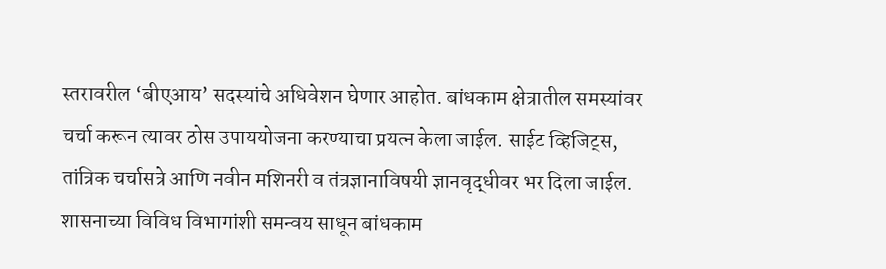स्तरावरील ‘बीएआय’ सदस्यांचे अधिवेशन घेणार आहोत. बांधकाम क्षेत्रातील समस्यांवर चर्चा करून त्यावर ठोस उपाययोजना करण्याचा प्रयत्न केला जाईल. साईट व्हिजिट्स, तांत्रिक चर्चासत्रे आणि नवीन मशिनरी व तंत्रज्ञानाविषयी ज्ञानवृद्धीवर भर दिला जाईल. शासनाच्या विविध विभागांशी समन्वय साधून बांधकाम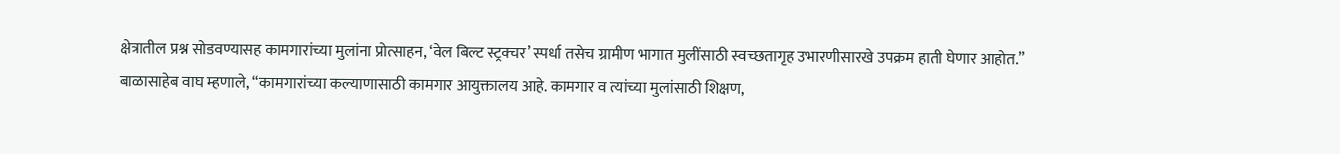क्षेत्रातील प्रश्न सोडवण्यासह कामगारांच्या मुलांना प्रोत्साहन, ‘वेल बिल्ट स्ट्रक्चर’ स्पर्धा तसेच ग्रामीण भागात मुलींसाठी स्वच्छतागृह उभारणीसारखे उपक्रम हाती घेणार आहोत.”
बाळासाहेब वाघ म्हणाले, “कामगारांच्या कल्याणासाठी कामगार आयुक्तालय आहे. कामगार व त्यांच्या मुलांसाठी शिक्षण,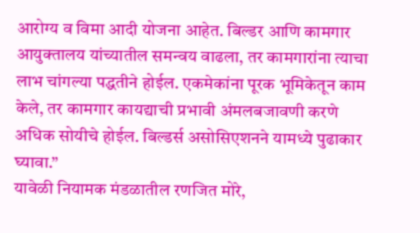आरोग्य व विमा आदी योजना आहेत. बिल्डर आणि कामगार आयुक्तालय यांच्यातील समन्वय वाढला, तर कामगारांना त्याचा लाभ चांगल्या पद्धतीने होईल. एकमेकांना पूरक भूमिकेतून काम केले, तर कामगार कायद्याची प्रभावी अंमलबजावणी करणे अधिक सोयीचे होईल. बिल्डर्स असोसिएशनने यामध्ये पुढाकार घ्यावा.”
यावेळी नियामक मंडळातील रणजित मोरे,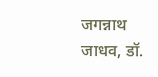जगन्नाथ जाधव, डॉ.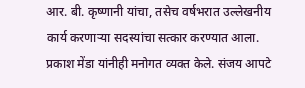आर. बी. कृष्णानी यांचा, तसेच वर्षभरात उल्लेखनीय कार्य करणाऱ्या सदस्यांचा सत्कार करण्यात आला. प्रकाश मेंडा यांनीही मनोगत व्यक्त केले. संजय आपटे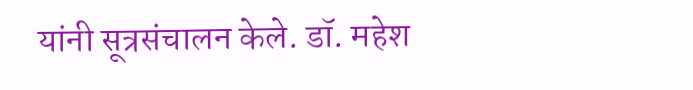यांनी सूत्रसंचालन केले. डॉ. महेश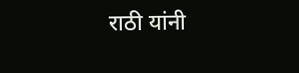राठी यांनी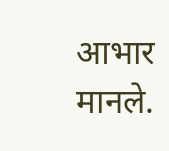आभार मानले.